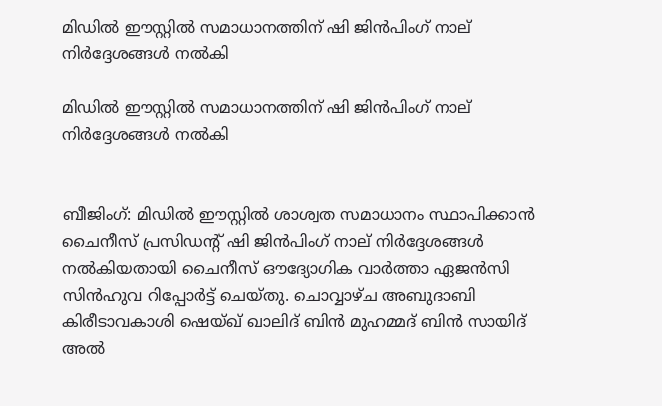മിഡില്‍ ഈസ്റ്റില്‍ സമാധാനത്തിന് ഷി ജിന്‍പിംഗ് നാല് നിര്‍ദ്ദേശങ്ങള്‍ നല്‍കി

മിഡില്‍ ഈസ്റ്റില്‍ സമാധാനത്തിന് ഷി ജിന്‍പിംഗ് നാല് നിര്‍ദ്ദേശങ്ങള്‍ നല്‍കി


ബീജിംഗ്: മിഡില്‍ ഈസ്റ്റില്‍ ശാശ്വത സമാധാനം സ്ഥാപിക്കാന്‍ ചൈനീസ് പ്രസിഡന്റ് ഷി ജിന്‍പിംഗ് നാല് നിര്‍ദ്ദേശങ്ങള്‍ നല്‍കിയതായി ചൈനീസ് ഔദ്യോഗിക വാര്‍ത്താ ഏജന്‍സി സിന്‍ഹുവ റിപ്പോര്‍ട്ട് ചെയ്തു. ചൊവ്വാഴ്ച അബുദാബി കിരീടാവകാശി ഷെയ്ഖ് ഖാലിദ് ബിന്‍ മുഹമ്മദ് ബിന്‍ സായിദ് അല്‍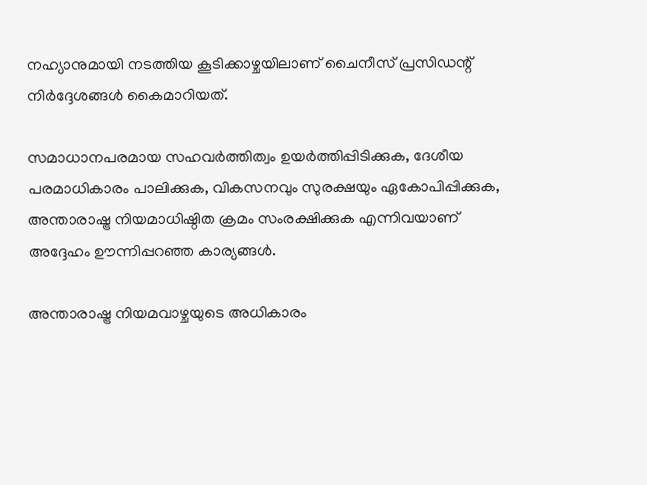നഹ്യാനുമായി നടത്തിയ കൂടിക്കാഴ്ചയിലാണ് ചൈനീസ് പ്രസിഡന്റ് നിര്‍ദ്ദേശങ്ങള്‍ കൈമാറിയത്.

സമാധാനപരമായ സഹവര്‍ത്തിത്വം ഉയര്‍ത്തിപ്പിടിക്കുക, ദേശീയ പരമാധികാരം പാലിക്കുക, വികസനവും സുരക്ഷയും ഏകോപിപ്പിക്കുക, അന്താരാഷ്ട്ര നിയമാധിഷ്ഠിത ക്രമം സംരക്ഷിക്കുക എന്നിവയാണ് അദ്ദേഹം ഊന്നിപ്പറഞ്ഞ കാര്യങ്ങള്‍.

അന്താരാഷ്ട്ര നിയമവാഴ്ചയുടെ അധികാരം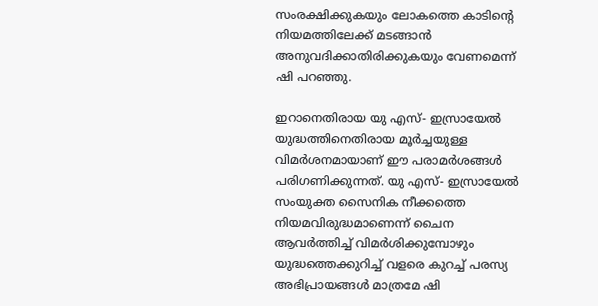സംരക്ഷിക്കുകയും ലോകത്തെ കാടിന്റെ നിയമത്തിലേക്ക് മടങ്ങാന്‍ അനുവദിക്കാതിരിക്കുകയും വേണമെന്ന് ഷി പറഞ്ഞു.

ഇറാനെതിരായ യു എസ്- ഇസ്രായേല്‍ യുദ്ധത്തിനെതിരായ മൂര്‍ച്ചയുള്ള വിമര്‍ശനമായാണ് ഈ പരാമര്‍ശങ്ങള്‍ പരിഗണിക്കുന്നത്. യു എസ്- ഇസ്രായേല്‍ സംയുക്ത സൈനിക നീക്കത്തെ നിയമവിരുദ്ധമാണെന്ന് ചൈന ആവര്‍ത്തിച്ച് വിമര്‍ശിക്കുമ്പോഴും യുദ്ധത്തെക്കുറിച്ച് വളരെ കുറച്ച് പരസ്യ അഭിപ്രായങ്ങള്‍ മാത്രമേ ഷി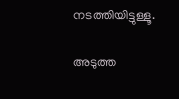നടത്തിയിട്ടുള്ളൂ.

അടുത്ത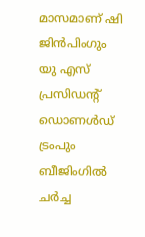മാസമാണ് ഷി ജിന്‍പിംഗും യു എസ് പ്രസിഡന്റ് ഡൊണള്‍ഡ് ട്രംപും ബീജിംഗില്‍ ചര്‍ച്ച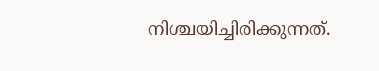നിശ്ചയിച്ചിരിക്കുന്നത്.